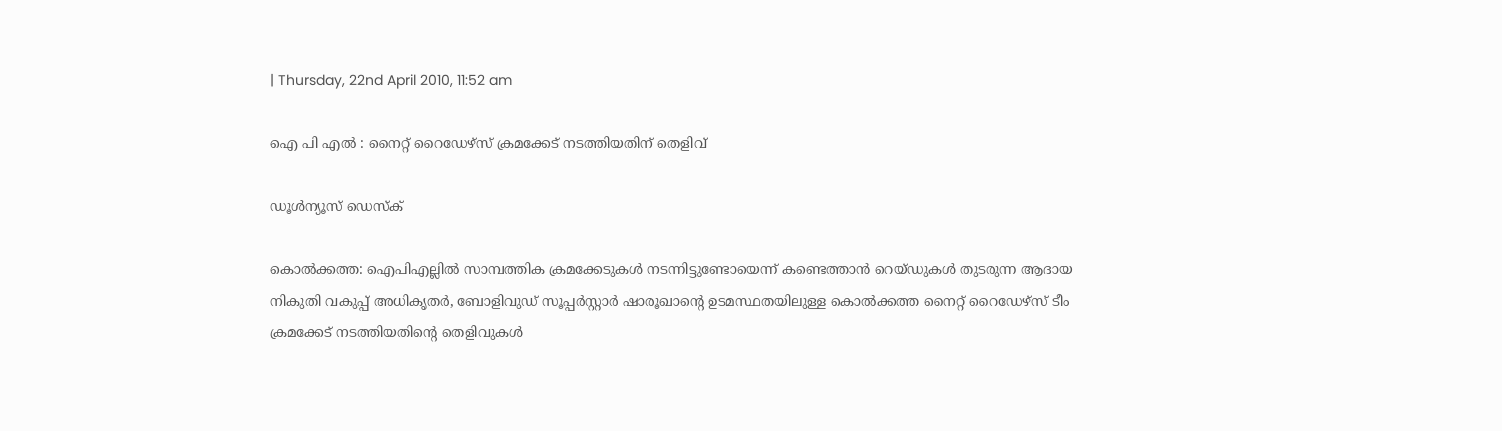| Thursday, 22nd April 2010, 11:52 am

ഐ പി എല്‍ : നൈറ്റ് റൈഡേഴ്‌സ് ക്രമക്കേട് നടത്തിയതിന് തെളിവ്

ഡൂള്‍ന്യൂസ് ഡെസ്‌ക്

കൊല്‍ക്കത്ത: ഐപിഎല്ലില്‍ സാമ്പത്തിക ക്രമക്കേടുകള്‍ നടന്നിട്ടുണ്ടോയെന്ന് കണ്ടെത്താന്‍ റെയ്ഡുകള്‍ തുടരുന്ന ആദായ നികുതി വകുപ്പ് അധികൃതര്‍, ബോളിവുഡ് സൂപ്പര്‍സ്റ്റാര്‍ ഷാരൂഖാന്റെ ഉടമസ്ഥതയിലുള്ള കൊല്‍ക്കത്ത നൈറ്റ് റൈഡേഴ്‌സ് ടീം ക്രമക്കേട് നടത്തിയതിന്റെ തെളിവുകള്‍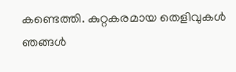കണ്ടെത്തി. കുറ്റകരമായ തെളിവുകള്‍ ഞങ്ങള്‍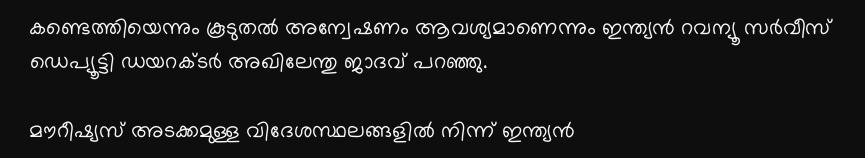കണ്ടെത്തിയെന്നും കൂടുതല്‍ അന്വേഷണം ആവശ്യമാണെന്നും ഇന്ത്യന്‍ റവന്യൂ സര്‍വീസ് ഡെപ്യൂട്ടി ഡയറക്ടര്‍ അഖിലേന്തു ജാദവ് പറഞ്ഞു.

മൗറീഷ്യസ് അടക്കമുള്ള വിദേശസ്ഥലങ്ങളില്‍ നിന്ന് ഇന്ത്യന്‍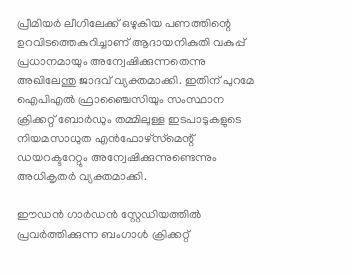പ്രീമിയര്‍ ലീഗിലേക്ക് ഒഴുകിയ പണത്തിന്റെ ഉറവിടത്തെകുറിച്ചാണ് ആദായനികുതി വകുപ്പ് പ്രധാനമായും അന്വേഷിക്കുന്നതെന്നു അഖിലേന്തു ജാദവ് വ്യക്തമാക്കി. ഇതിന് പുറമേ ഐപിഎല്‍ ഫ്രാഞ്ചൈസിയും സംസ്ഥാന ക്രിക്കറ്റ് ബോര്‍ഡും തമ്മിലുള്ള ഇടപാടുകളുടെ നിയമസാധുത എന്‍ഫോഴ്‌സ്‌മെന്റ് ഡയറക്ടറേറ്റും അന്വേഷിക്കുന്നുണ്ടെന്നും അധികൃതര്‍ വ്യക്തമാക്കി.

ഈഡന്‍ ഗാര്‍ഡന്‍ സ്റ്റേഡിയത്തില്‍ പ്രവര്‍ത്തിക്കുന്ന ബംഗാള്‍ ക്രിക്കറ്റ്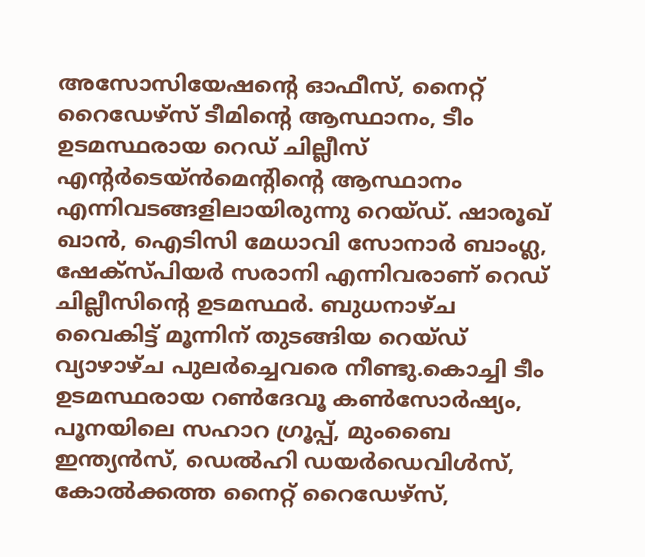അസോസിയേഷന്റെ ഓഫീസ്, നൈറ്റ് റൈഡേഴ്‌സ് ടീമിന്റെ ആസ്ഥാനം, ടീം ഉടമസ്ഥരായ റെഡ് ചില്ലീസ് എന്റര്‍ടെയ്ന്‍മെന്റിന്റെ ആസ്ഥാനം എന്നിവടങ്ങളിലായിരുന്നു റെയ്ഡ്. ഷാരൂഖ് ഖാന്‍, ഐടിസി മേധാവി സോനാര്‍ ബാംഗ്ല, ഷേക്‌സ്പിയര്‍ സരാനി എന്നിവരാണ് റെഡ് ചില്ലീസിന്റെ ഉടമസ്ഥര്‍. ബുധനാഴ്ച വൈകിട്ട് മൂന്നിന് തുടങ്ങിയ റെയ്ഡ് വ്യാഴാഴ്ച പുലര്‍ച്ചെവരെ നീണ്ടു.കൊച്ചി ടീം ഉടമസ്ഥരായ റണ്‍ദേവൂ കണ്‍സോര്‍ഷ്യം, പൂനയിലെ സഹാറ ഗ്രൂപ്പ്, മുംബൈ ഇന്ത്യന്‍സ്, ഡെല്‍ഹി ഡയര്‍ഡെവിള്‍സ്, കോല്‍ക്കത്ത നൈറ്റ് റൈഡേഴ്‌സ്,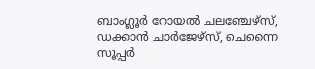ബാംഗ്ലൂര്‍ റോയല്‍ ചലഞ്ചേഴ്‌സ്, ഡക്കാന്‍ ചാര്‍ജേഴ്‌സ്, ചെന്നൈ സൂപ്പര്‍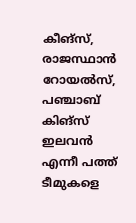കീങ്‌സ്, രാജസ്ഥാന്‍ റോയല്‍സ്, പഞ്ചാബ് കിങ്‌സ് ഇലവന്‍ എന്നീ പത്ത് ടീമുകളെ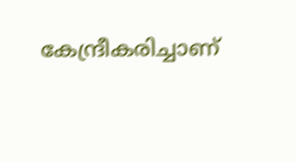കേന്ദ്രീകരിച്ചാണ്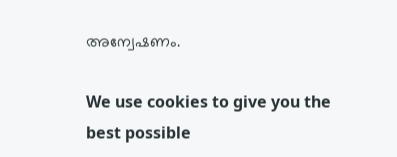അന്വേഷണം.

We use cookies to give you the best possible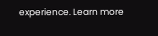experience. Learn more